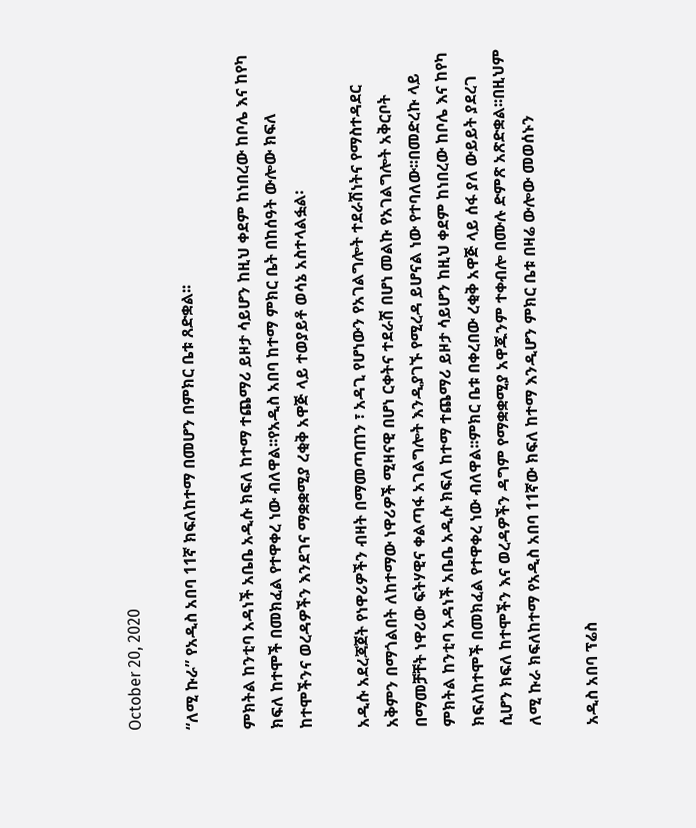October 20, 2020

“ለሚ ኩራ” የአዲስ አበባ 11ኛ ክፍለከተማ በመሆን በምክር ቤቱ ጸድቋል፡፡

ምክትል ከንቲባ አዳነች አቤቤ አዲሱ ክፍለ ከተማ ተጨማሪ ይዞታ ሳይሆን ከዚህ ቀደም ከነበረው ከቦሌ እና ከየካ ክፍለ ከተሞች በመክፈል የተዋቀረ ነው ብለዋል፡፡የአዲስ አበባ ከተማ ምክር ቤት በከሰዓት ውሎው ክፍለ ከተሞችንና ወረዳዎችን እንደገና ማቋቋሚያ ረቂቅ አዋጅ ላይ ተወያይቶ ወሳኔ አስተላልፏል፡

አዲሱ አደረጃጀት የነዋሪዎችን ብዛት በማመጣጠን ፣ አዳጊ የሆነውን የአገልግሎት ተደራሽነትና የማስተዳደር አቅምን በማጎልበት ለከተማው ነዋሪዎች ሚዛናዊ በሆነ ርቀትና ተደራሽ በሆነ መልኩ የአገልግሎት አቅርቦት በማመቻቸት ነዋሪው ፍትሃዊና ቀልጣፋ አገልግሎት እንዲያገኙ የሚረዳ ይሆናል ነው የተባለው፡፡በመድረኩ ላይ ምክትል ከንቲባ አዳነች አቤቤ አዲሱ ክፍለ ከተማ ተጨማሪ ይዞታ ሳይሆን ከዚህ ቀደም ከነበረው ከቦሌ እና ከየካ ክፍለከተሞች በመክፈል የተዋቀረ ነው ብለዋል፡፡ምክር ቤቱ በቀረበው ረቂቅ አዋጅ ላይ ሰፋ ያለ ውይይት ያደረገ ሲሆን ክፍለ ከተሞችን እና ወረዳዎችን ዳግም የማቋቋሚያ አዋጁንም ተቀብሎ በሙሉ ድምጽ አጽድቋል፡፡በዚህም ለሚ ኩራ ክፍለከተማ የአዲስ አበባ 11ኛው ክፍለ ከተማ እንዲሆን ምክር ቤቱ በዛሬ ውሎው መወሰኑን

አዲስ አበባ ፕሬስ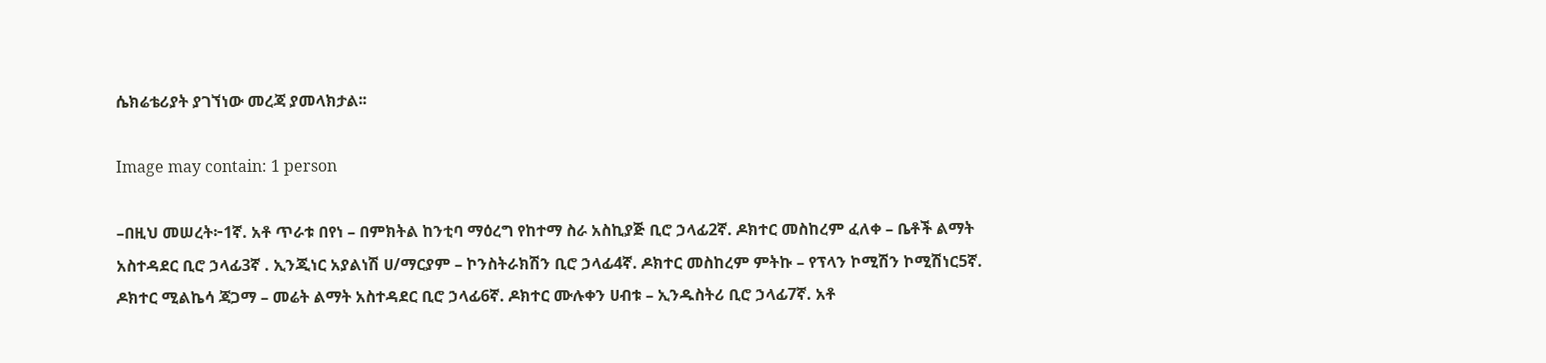ሴክሬቴሪያት ያገኘነው መረጃ ያመላክታል፡፡

Image may contain: 1 person

–በዚህ መሠረት፦1ኛ. አቶ ጥራቱ በየነ – በምክትል ከንቲባ ማዕረግ የከተማ ስራ አስኪያጅ ቢሮ ኃላፊ2ኛ. ዶክተር መስከረም ፈለቀ – ቤቶች ልማት አስተዳደር ቢሮ ኃላፊ3ኛ . ኢንጂነር አያልነሽ ሀ/ማርያም – ኮንስትራክሽን ቢሮ ኃላፊ4ኛ. ዶክተር መስከረም ምትኩ – የፕላን ኮሚሽን ኮሚሽነር5ኛ. ዶክተር ሚልኬሳ ጃጋማ – መሬት ልማት አስተዳደር ቢሮ ኃላፊ6ኛ. ዶክተር ሙሉቀን ሀብቱ – ኢንዱስትሪ ቢሮ ኃላፊ7ኛ. አቶ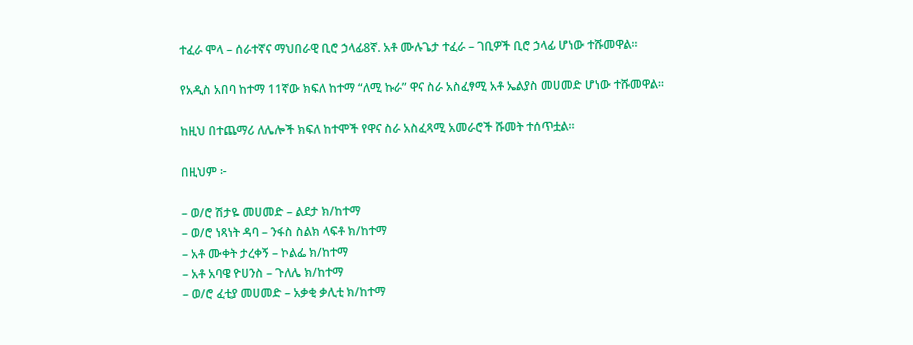ተፈራ ሞላ – ሰራተኛና ማህበራዊ ቢሮ ኃላፊ8ኛ. አቶ ሙሉጌታ ተፈራ – ገቢዎች ቢሮ ኃላፊ ሆነው ተሹመዋል።

የአዲስ አበባ ከተማ 11ኛው ክፍለ ከተማ “ለሚ ኩራ” ዋና ስራ አስፈፃሚ አቶ ኤልያስ መሀመድ ሆነው ተሹመዋል።

ከዚህ በተጨማሪ ለሌሎች ክፍለ ከተሞች የዋና ስራ አስፈጻሚ አመራሮች ሹመት ተሰጥቷል።

በዚህም ፦

– ወ/ሮ ሽታዬ መሀመድ – ልደታ ክ/ከተማ
– ወ/ሮ ነጻነት ዳባ – ንፋስ ስልክ ላፍቶ ክ/ከተማ
– አቶ ሙቀት ታረቀኝ – ኮልፌ ክ/ከተማ
– አቶ አባዌ ዮሀንስ – ጉለሌ ክ/ከተማ
– ወ/ሮ ፈቲያ መሀመድ – አቃቂ ቃሊቲ ክ/ከተማ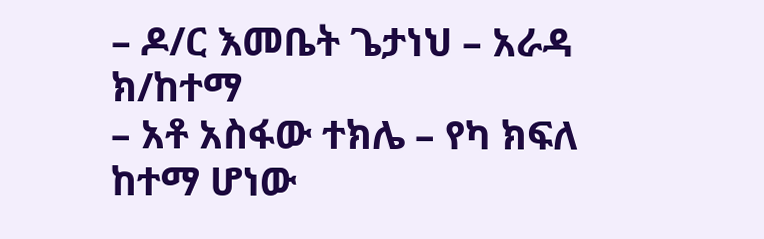– ዶ/ር እመቤት ጌታነህ – አራዳ ክ/ከተማ
– አቶ አስፋው ተክሌ – የካ ክፍለ ከተማ ሆነው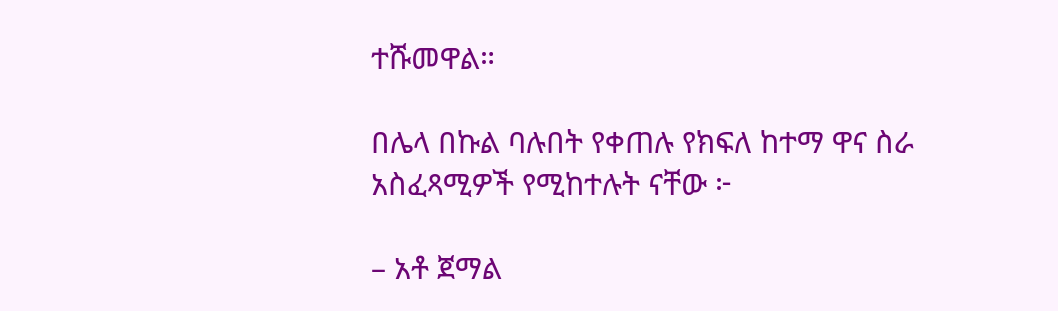ተሹመዋል።

በሌላ በኩል ባሉበት የቀጠሉ የክፍለ ከተማ ዋና ስራ አስፈጻሚዎች የሚከተሉት ናቸው ፦

– አቶ ጀማል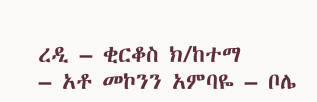ረዲ – ቂርቆስ ክ/ከተማ
– አቶ መኮንን አምባዬ – ቦሌ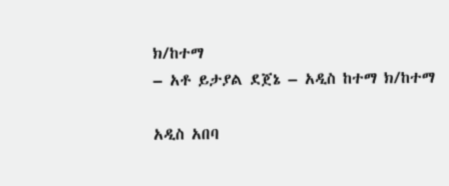ክ/ከተማ
– አቶ ይታያል ደጀኔ – አዲስ ከተማ ክ/ከተማ

አዲስ አበባ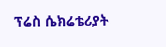ፕሬስ ሴክሬቴሪያት